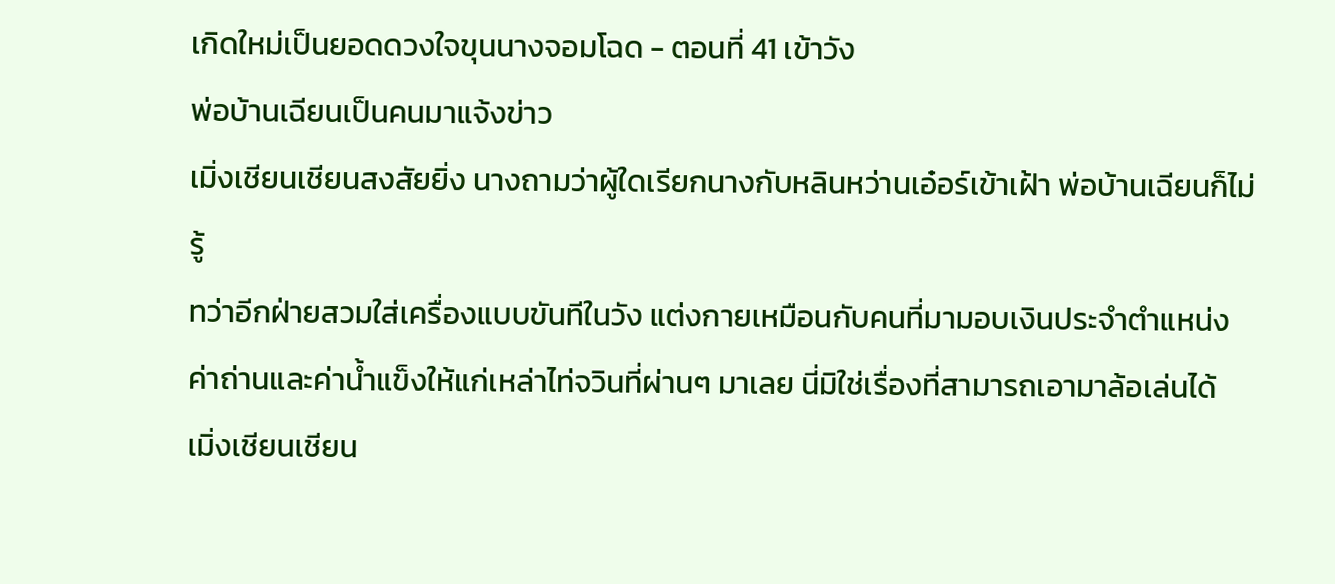เกิดใหม่เป็นยอดดวงใจขุนนางจอมโฉด - ตอนที่ 41 เข้าวัง
พ่อบ้านเฉียนเป็นคนมาแจ้งข่าว
เมิ่งเชียนเชียนสงสัยยิ่ง นางถามว่าผู้ใดเรียกนางกับหลินหว่านเอ๋อร์เข้าเฝ้า พ่อบ้านเฉียนก็ไม่รู้
ทว่าอีกฝ่ายสวมใส่เครื่องแบบขันทีในวัง แต่งกายเหมือนกับคนที่มามอบเงินประจำตำแหน่ง ค่าถ่านและค่าน้ำแข็งให้แก่เหล่าไท่จวินที่ผ่านๆ มาเลย นี่มิใช่เรื่องที่สามารถเอามาล้อเล่นได้
เมิ่งเชียนเชียน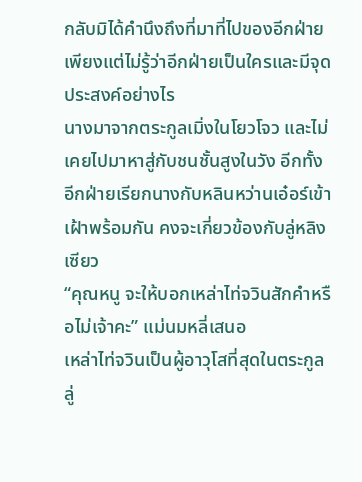กลับมิได้คำนึงถึงที่มาที่ไปของอีกฝ่าย เพียงแต่ไม่รู้ว่าอีกฝ่ายเป็นใครและมีจุดประสงค์อย่างไร
นางมาจากตระกูลเมิ่งในโยวโจว และไม่เคยไปมาหาสู่กับชนชั้นสูงในวัง อีกทั้งอีกฝ่ายเรียกนางกับหลินหว่านเอ๋อร์เข้าเฝ้าพร้อมกัน คงจะเกี่ยวข้องกับลู่หลิงเซียว
“คุณหนู จะให้บอกเหล่าไท่จวินสักคำหรือไม่เจ้าคะ” แม่นมหลี่เสนอ
เหล่าไท่จวินเป็นผู้อาวุโสที่สุดในตระกูลลู่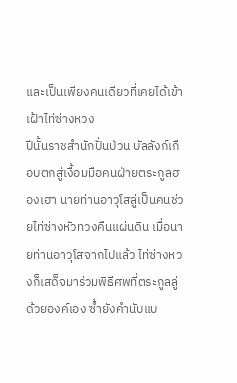และเป็นเพียงคนเดียวที่เคยได้เข้าเฝ้าไท่ซ่างหวง
ปีนั้นราชสำนักปั่นป่วน บัลลังก์เกือบตกสู่เงื้อมมือคนฝ่ายตระกูลฮองเฮา นายท่านอาวุโสลู่เป็นคนช่วยไท่ซ่างหัวทวงคืนแผ่นดิน เมื่อนายท่านอาวุโสจากไปแล้ว ไท่ซ่างหวงก็เสด็จมาร่วมพิธีศพที่ตระกูลลู่ด้วยองค์เอง ซ้ำยังคำนับแบ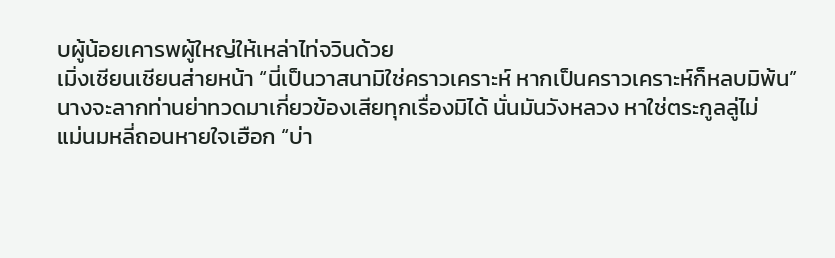บผู้น้อยเคารพผู้ใหญ่ให้เหล่าไท่จวินด้วย
เมิ่งเชียนเชียนส่ายหน้า “นี่เป็นวาสนามิใช่คราวเคราะห์ หากเป็นคราวเคราะห์ก็หลบมิพ้น”
นางจะลากท่านย่าทวดมาเกี่ยวข้องเสียทุกเรื่องมิได้ นั่นมันวังหลวง หาใช่ตระกูลลู่ไม่
แม่นมหลี่ถอนหายใจเฮือก “บ่า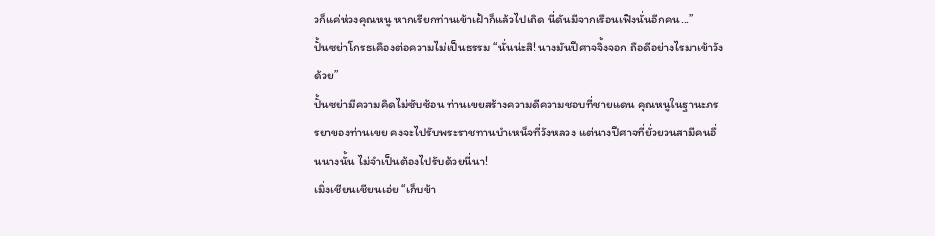วก็แค่ห่วงคุณหนู หากเรียกท่านเข้าเฝ้าก็แล้วไปเถิด นี่ดันมีจากเรือนเฟิงนั่นอีกคน...”
ปั้นซย่าโกรธเคืองต่อความไม่เป็นธรรม “นั่นน่ะสิ! นางมันปีศาจจิ้งจอก ถือดีอย่างไรมาเข้าวังด้วย”
ปั้นซย่ามีความคิดไม่ซับซ้อน ท่านเขยสร้างความดีความชอบที่ชายแดน คุณหนูในฐานะภรรยาของท่านเขย คงจะไปรับพระราชทานบำเหน็จที่วังหลวง แต่นางปีศาจที่ยั่วยวนสามีคนอื่นนางนั้น ไม่จำเป็นต้องไปรับด้วยนี่นา!
เมิ่งเชียนเชียนเอ่ย “เก็บข้า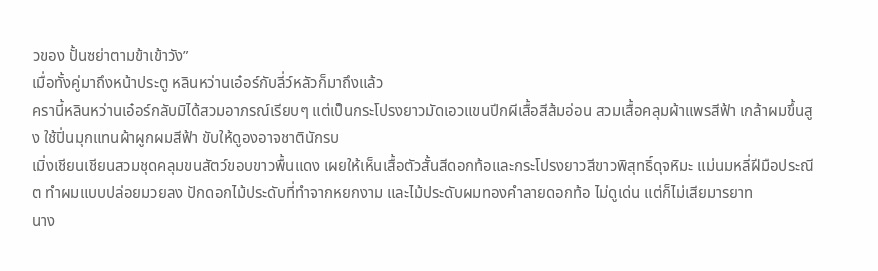วของ ปั้นซย่าตามข้าเข้าวัง”
เมื่อทั้งคู่มาถึงหน้าประตู หลินหว่านเอ๋อร์กับลี่ว์หลัวก็มาถึงแล้ว
ครานี้หลินหว่านเอ๋อร์กลับมิได้สวมอาภรณ์เรียบๆ แต่เป็นกระโปรงยาวมัดเอวแขนปีกผีเสื้อสีส้มอ่อน สวมเสื้อคลุมผ้าแพรสีฟ้า เกล้าผมขึ้นสูง ใช้ปิ่นมุกแทนผ้าผูกผมสีฟ้า ขับให้ดูองอาจชาตินักรบ
เมิ่งเชียนเชียนสวมชุดคลุมขนสัตว์ขอบขาวพื้นแดง เผยให้เห็นเสื้อตัวสั้นสีดอกท้อและกระโปรงยาวสีขาวพิสุทธิ์ดุจหิมะ แม่นมหลี่ฝีมือประณีต ทำผมแบบปล่อยมวยลง ปักดอกไม้ประดับที่ทำจากหยกงาม และไม้ประดับผมทองคำลายดอกท้อ ไม่ดูเด่น แต่ก็ไม่เสียมารยาท
นาง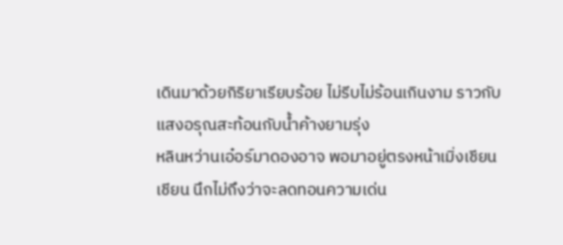เดินมาด้วยกิริยาเรียบร้อย ไม่รีบไม่ร้อนเกินงาม ราวกับแสงอรุณสะท้อนกับน้ำค้างยามรุ่ง
หลินหว่านเอ๋อร์มาดองอาจ พอมาอยู่ตรงหน้าเมิ่งเชียนเชียน นึกไม่ถึงว่าจะลดทอนความเด่น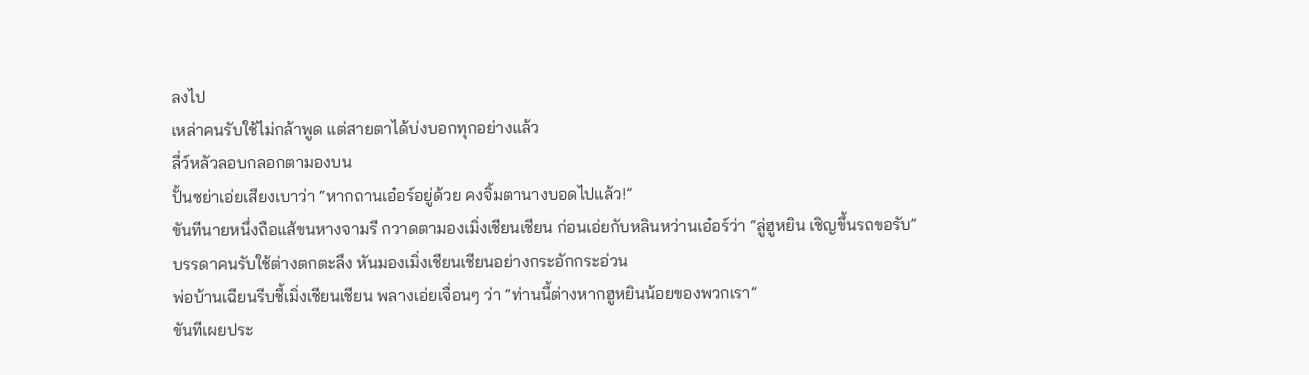ลงไป
เหล่าคนรับใช้ไม่กล้าพูด แต่สายตาได้บ่งบอกทุกอย่างแล้ว
ลี่ว์หลัวลอบกลอกตามองบน
ปั้นซย่าเอ่ยเสียงเบาว่า “หากถานเอ๋อร์อยู่ด้วย คงจิ้มตานางบอดไปแล้ว!”
ขันทีนายหนึ่งถือแส้ขนหางจามรี กวาดตามองเมิ่งเชียนเชียน ก่อนเอ่ยกับหลินหว่านเอ๋อร์ว่า “ลู่ฮูหยิน เชิญขึ้นรถขอรับ”
บรรดาคนรับใช้ต่างตกตะลึง หันมองเมิ่งเชียนเชียนอย่างกระอักกระอ่วน
พ่อบ้านเฉียนรีบชี้เมิ่งเชียนเชียน พลางเอ่ยเจื่อนๆ ว่า “ท่านนี้ต่างหากฮูหยินน้อยของพวกเรา”
ขันทีเผยประ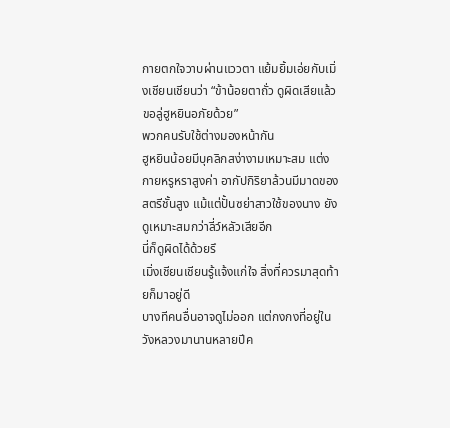กายตกใจวาบผ่านแววตา แย้มยิ้มเอ่ยกับเมิ่งเชียนเชียนว่า “ข้าน้อยตาถั่ว ดูผิดเสียแล้ว ขอลู่ฮูหยินอภัยด้วย”
พวกคนรับใช้ต่างมองหน้ากัน
ฮูหยินน้อยมีบุคลิกสง่างามเหมาะสม แต่งกายหรูหราสูงค่า อากัปกิริยาล้วนมีมาดของสตรีชั้นสูง แม้แต่ปั้นซย่าสาวใช้ของนาง ยังดูเหมาะสมกว่าลี่ว์หลัวเสียอีก
นี่ก็ดูผิดได้ด้วยรึ
เมิ่งเชียนเชียนรู้แจ้งแก่ใจ สิ่งที่ควรมาสุดท้ายก็มาอยู่ดี
บางทีคนอื่นอาจดูไม่ออก แต่กงกงที่อยู่ในวังหลวงมานานหลายปีค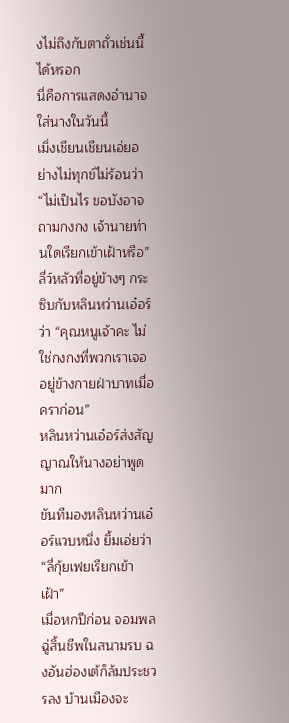งไม่ถึงกับตาถั่วเช่นนี้ได้หรอก
นี่คือการแสดงอำนาจใส่นางในวันนี้
เมิ่งเชียนเชียนเอ่ยอย่างไม่ทุกข์ไม่ร้อนว่า “ไม่เป็นไร ขอบังอาจถามกงกง เจ้านายท่านใดเรียกเข้าเฝ้าหรือ”
ลี่ว์หลัวที่อยู่ข้างๆ กระซิบกับหลินหว่านเอ๋อร์ว่า “คุณหนูเจ้าคะ ไม่ใช่กงกงที่พวกเราเจออยู่ข้างกายฝ่าบาทเมื่อคราก่อน”
หลินหว่านเอ๋อร์ส่งสัญญาณให้นางอย่าพูดมาก
ขันทีมองหลินหว่านเอ๋อร์แวบหนึ่ง ยิ้มเอ่ยว่า “ลี่กุ้ยเฟยเรียกเข้าเฝ้า”
เมื่อหกปีก่อน จอมพลฉู่สิ้นชีพในสนามรบ ฉงอันฮ่องเต้ก็ล้มประชวรลง บ้านเมืองจะ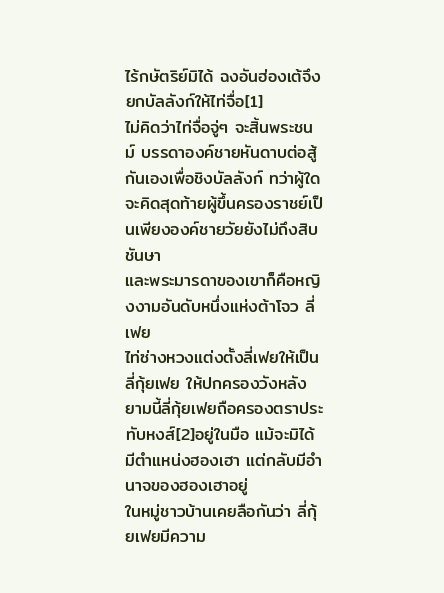ไร้กษัตริย์มิได้ ฉงอันฮ่องเต้จึงยกบัลลังก์ให้ไท่จื่อ[1]
ไม่คิดว่าไท่จื่อจู่ๆ จะสิ้นพระชนม์ บรรดาองค์ชายหันดาบต่อสู้กันเองเพื่อชิงบัลลังก์ ทว่าผู้ใดจะคิดสุดท้ายผู้ขึ้นครองราชย์เป็นเพียงองค์ชายวัยยังไม่ถึงสิบชันษา
และพระมารดาของเขาก็คือหญิงงามอันดับหนึ่งแห่งต้าโจว ลี่เฟย
ไท่ซ่างหวงแต่งตั้งลี่เฟยให้เป็นลี่กุ้ยเฟย ให้ปกครองวังหลัง
ยามนี้ลี่กุ้ยเฟยถือครองตราประทับหงส์[2]อยู่ในมือ แม้จะมิได้มีตำแหน่งฮองเฮา แต่กลับมีอำนาจของฮองเฮาอยู่
ในหมู่ชาวบ้านเคยลือกันว่า ลี่กุ้ยเฟยมีความ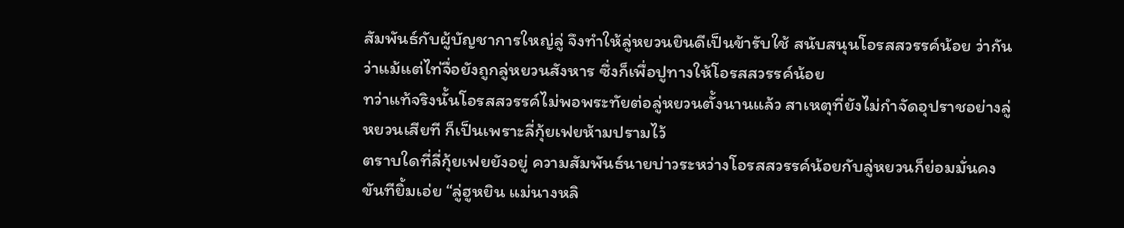สัมพันธ์กับผู้บัญชาการใหญ่ลู่ จึงทำให้ลู่หยวนยินดีเป็นข้ารับใช้ สนับสนุนโอรสสวรรค์น้อย ว่ากันว่าแม้แต่ไท่จื่อยังถูกลู่หยวนสังหาร ซึ่งก็เพื่อปูทางให้โอรสสวรรค์น้อย
ทว่าแท้จริงนั้นโอรสสวรรค์ไม่พอพระทัยต่อลู่หยวนตั้งนานแล้ว สาเหตุที่ยังไม่กำจัดอุปราชอย่างลู่หยวนเสียที ก็เป็นเพราะลี่กุ้ยเฟยห้ามปรามไว้
ตราบใดที่ลี่กุ้ยเฟยยังอยู่ ความสัมพันธ์นายบ่าวระหว่างโอรสสวรรค์น้อยกับลู่หยวนก็ย่อมมั่นคง
ขันทียิ้มเอ่ย “ลู่ฮูหยิน แม่นางหลิ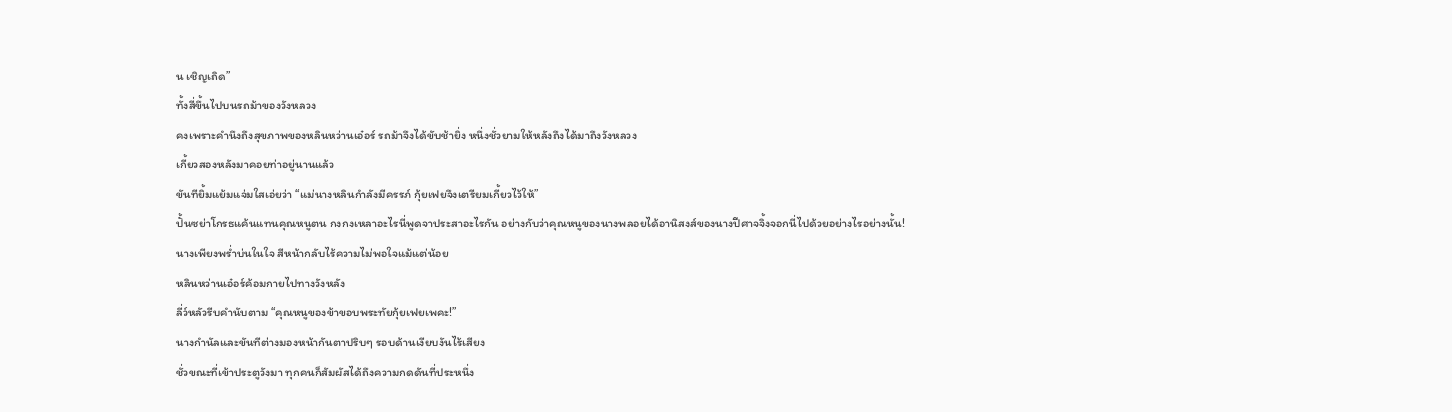น เชิญเถิด”
ทั้งสี่ขึ้นไปบนรถม้าของวังหลวง
คงเพราะคำนึงถึงสุขภาพของหลินหว่านเอ๋อร์ รถม้าจึงได้ขับช้ายิ่ง หนึ่งชั่วยามให้หลังถึงได้มาถึงวังหลวง
เกี้ยวสองหลังมาคอยท่าอยู่นานแล้ว
ขันทียิ้มแย้มแจ่มใสเอ่ยว่า “แม่นางหลินกำลังมีครรภ์ กุ้ยเฟยจึงเตรียมเกี้ยวไว้ให้”
ปั้นซย่าโกรธแค้นแทนคุณหนูตน กงกงเหลาอะไรนี่พูดจาประสาอะไรกัน อย่างกับว่าคุณหนูของนางพลอยได้อานิสงส์ของนางปีศาจจิ้งจอกนี่ไปด้วยอย่างไรอย่างนั้น!
นางเพียงพร่ำบ่นในใจ สีหน้ากลับไร้ความไม่พอใจแม้แต่น้อย
หลินหว่านเอ๋อร์ค้อมกายไปทางวังหลัง
ลี่ว์หลัวรีบคำนับตาม “คุณหนูของข้าขอบพระทัยกุ้ยเฟยเพคะ!”
นางกำนัลและขันทีต่างมองหน้ากันตาปริบๆ รอบด้านเงียบงันไร้เสียง
ชั่วขณะที่เข้าประตูวังมา ทุกคนก็สัมผัสได้ถึงความกดดันที่ประหนึ่ง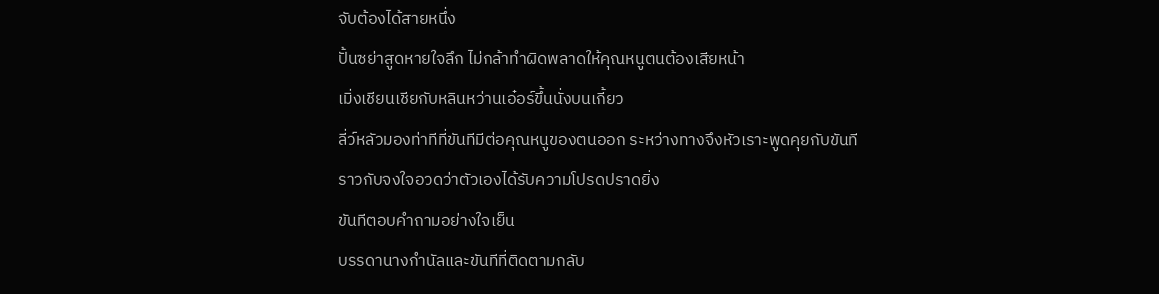จับต้องได้สายหนึ่ง
ปั้นซย่าสูดหายใจลึก ไม่กล้าทำผิดพลาดให้คุณหนูตนต้องเสียหน้า
เมิ่งเชียนเชียกับหลินหว่านเอ๋อร์ขึ้นนั่งบนเกี้ยว
ลี่ว์หลัวมองท่าทีที่ขันทีมีต่อคุณหนูของตนออก ระหว่างทางจึงหัวเราะพูดคุยกับขันที ราวกับจงใจอวดว่าตัวเองได้รับความโปรดปราดยิ่ง
ขันทีตอบคำถามอย่างใจเย็น
บรรดานางกำนัลและขันทีที่ติดตามกลับ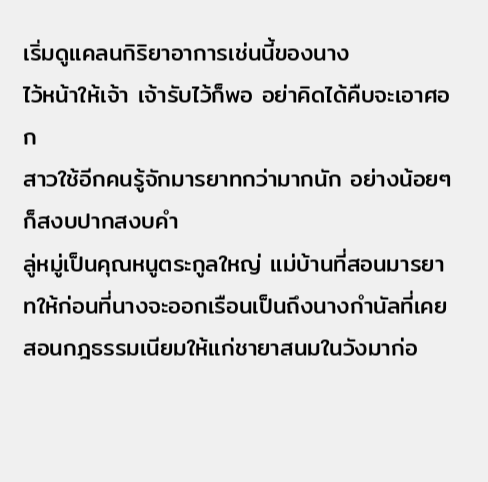เริ่มดูแคลนกิริยาอาการเช่นนี้ของนาง
ไว้หน้าให้เจ้า เจ้ารับไว้ก็พอ อย่าคิดได้คืบจะเอาศอก
สาวใช้อีกคนรู้จักมารยาทกว่ามากนัก อย่างน้อยๆ ก็สงบปากสงบคำ
ลู่หมู่เป็นคุณหนูตระกูลใหญ่ แม่บ้านที่สอนมารยาทให้ก่อนที่นางจะออกเรือนเป็นถึงนางกำนัลที่เคยสอนกฎธรรมเนียมให้แก่ชายาสนมในวังมาก่อ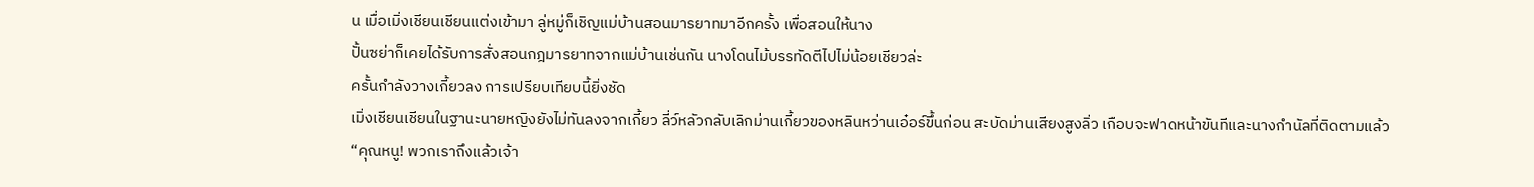น เมื่อเมิ่งเชียนเชียนแต่งเข้ามา ลู่หมู่ก็เชิญแม่บ้านสอนมารยาทมาอีกครั้ง เพื่อสอนให้นาง
ปั้นซย่าก็เคยได้รับการสั่งสอนกฎมารยาทจากแม่บ้านเช่นกัน นางโดนไม้บรรทัดตีไปไม่น้อยเชียวล่ะ
ครั้นกำลังวางเกี้ยวลง การเปรียบเทียบนี้ยิ่งชัด
เมิ่งเชียนเชียนในฐานะนายหญิงยังไม่ทันลงจากเกี้ยว ลี่ว์หลัวกลับเลิกม่านเกี้ยวของหลินหว่านเอ๋อร์ขึ้นก่อน สะบัดม่านเสียงสูงลิ่ว เกือบจะฟาดหน้าขันทีและนางกำนัลที่ติดตามแล้ว
“คุณหนู! พวกเราถึงแล้วเจ้า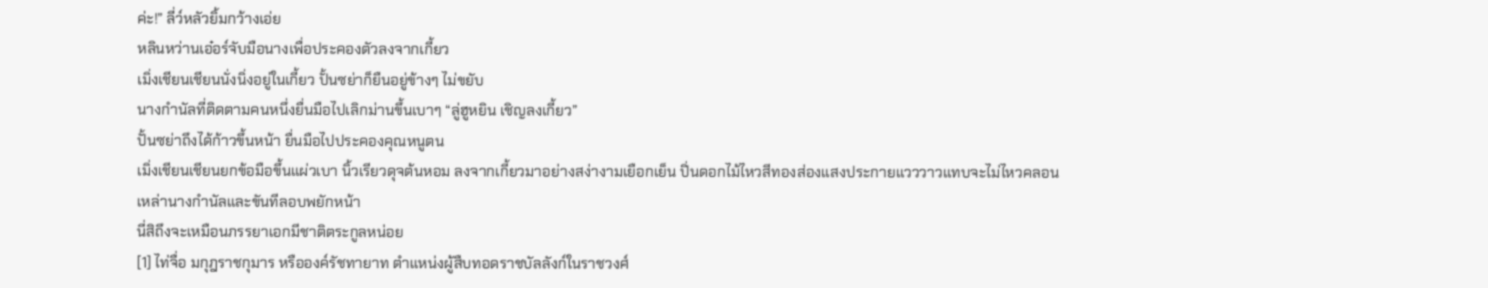ค่ะ!” ลี่ว์หลัวยิ้มกว้างเอ่ย
หลินหว่านเอ๋อร์จับมือนางเพื่อประคองตัวลงจากเกี้ยว
เมิ่งเชียนเชียนนั่งนิ่งอยู่ในเกี้ยว ปั้นซย่าก็ยืนอยู่ข้างๆ ไม่ขยับ
นางกำนัลที่ติดตามคนหนึ่งยื่นมือไปเลิกม่านขึ้นเบาๆ “ลู่ฮูหยิน เชิญลงเกี้ยว”
ปั้นซย่าถึงได้ก้าวขึ้นหน้า ยื่นมือไปประคองคุณหนูตน
เมิ่งเชียนเชียนยกข้อมือขึ้นแผ่วเบา นิ้วเรียวดุจต้นหอม ลงจากเกี้ยวมาอย่างสง่างามเยือกเย็น ปิ่นดอกไม้ไหวสีทองส่องแสงประกายแวววาวแทบจะไม่ไหวคลอน
เหล่านางกำนัลและขันทีลอบพยักหน้า
นี่สิถึงจะเหมือนภรรยาเอกมีชาติตระกูลหน่อย
[1] ไท่จื่อ มกุฎราชกุมาร หรือองค์รัชทายาท ตำแหน่งผู้สืบทอดราชบัลลังก์ในราชวงศ์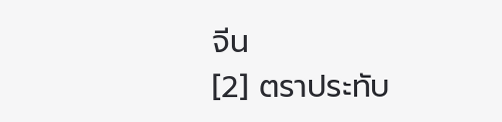จีน
[2] ตราประทับ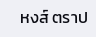หงส์ ตราป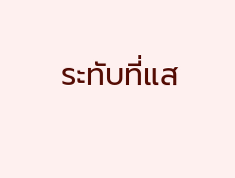ระทับที่แส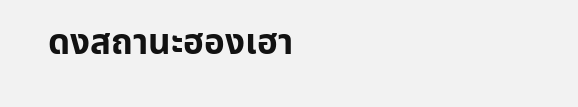ดงสถานะฮองเฮา